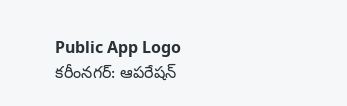Public App Logo
కరీంనగర్: ఆపరేషన్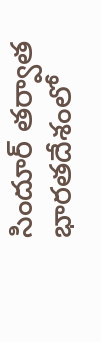సిందూర్ తర్వాత భారతదేశంలో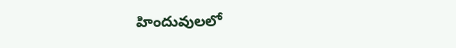హిందువులలో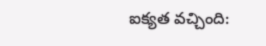ఐక్యత వచ్చింది: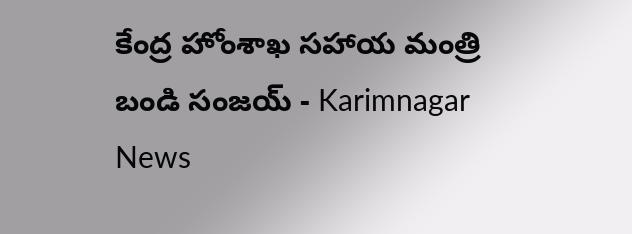కేంద్ర హోంశాఖ సహాయ మంత్రి బండి సంజయ్ - Karimnagar News